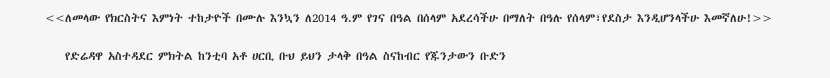<<ለመላው የክርስትና እምነት ተከታዮች በሙሉ እንኳን ለ2014 ዓ.ም የገና በዓል በሰላም አደረሳችሁ በማለት በዓሉ የሰላም፣የደስታ እንዲሆንላችሁ እመኛለሁ!>>

    የድሬዳዋ አስተዳደር ምክትል ከንቲባ አቶ ሀርቢ ቡህ ይህን ታላቅ በዓል ስናከብር የጁንታውን ቡድን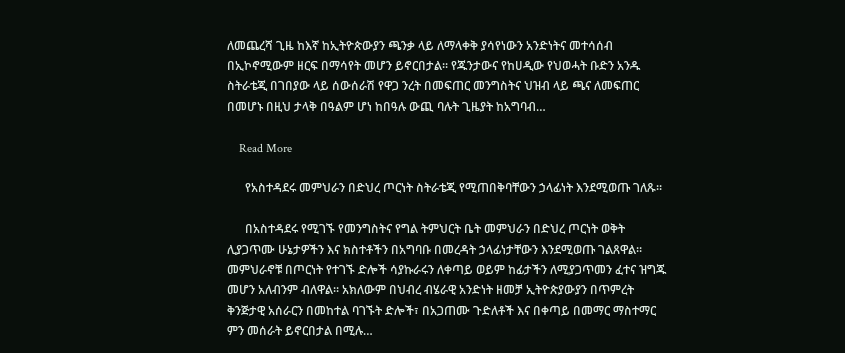ለመጨረሻ ጊዜ ከእኛ ከኢትዮጵውያን ጫንቃ ላይ ለማላቀቅ ያሳየነውን አንድነትና መተሳሰብ በኢኮኖሚውም ዘርፍ በማሳየት መሆን ይኖርበታል፡፡ የጁንታውና የከሀዲው የህወሓት ቡድን አንዱ ስትራቴጂ በገበያው ላይ ሰውሰራሽ የዋጋ ንረት በመፍጠር መንግስትና ህዝብ ላይ ጫና ለመፍጠር በመሆኑ በዚህ ታላቅ በዓልም ሆነ ከበዓሉ ውጪ ባሉት ጊዜያት ከአግባብ…

    Read More

      የአስተዳደሩ መምህራን በድህረ ጦርነት ስትራቴጂ የሚጠበቅባቸውን ኃላፊነት እንደሚወጡ ገለጹ።

      በአስተዳደሩ የሚገኙ የመንግስትና የግል ትምህርት ቤት መምህራን በድህረ ጦርነት ወቅት ሊያጋጥሙ ሁኔታዎችን እና ክስተቶችን በአግባቡ በመረዳት ኃላፊነታቸውን እንደሚወጡ ገልጸዋል። መምህራኖቹ በጦርነት የተገኙ ድሎች ሳያኩራሩን ለቀጣይ ወይም ከፊታችን ለሚያጋጥመን ፈተና ዝግጁ መሆን አለብንም ብለዋል፡፡ አክለውም በህብረ ብሄራዊ አንድነት ዘመቻ ኢትዮጵያውያን በጥምረት ቅንጅታዊ አሰራርን በመከተል ባገኙት ድሎች፣ በአጋጠሙ ጉድለቶች እና በቀጣይ በመማር ማስተማር ምን መሰራት ይኖርበታል በሚሉ…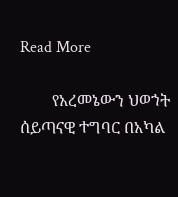Read More

        የአረመኔውን ህወኀት ሰይጣናዊ ተግባር በአካል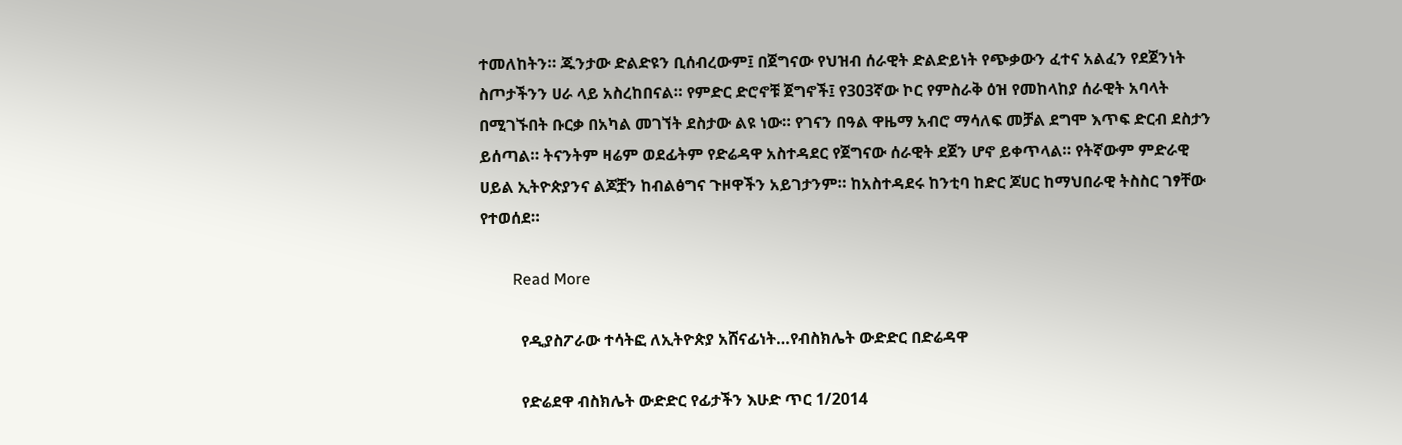ተመለከትን። ጁንታው ድልድዩን ቢሰብረውም፤ በጀግናው የህዝብ ሰራዊት ድልድይነት የጭቃውን ፈተና አልፈን የደጀንነት ስጦታችንን ሀራ ላይ አስረከበናል። የምድር ድሮኖቹ ጀግኖች፤ የ303ኛው ኮር የምስራቅ ዕዝ የመከላከያ ሰራዊት አባላት በሚገኙበት ቡርቃ በአካል መገኘት ደስታው ልዩ ነው። የገናን በዓል ዋዜማ አብሮ ማሳለፍ መቻል ደግሞ እጥፍ ድርብ ደስታን ይሰጣል። ትናንትም ዛሬም ወደፊትም የድሬዳዋ አስተዳደር የጀግናው ሰራዊት ደጀን ሆኖ ይቀጥላል። የትኛውም ምድራዊ ሀይል ኢትዮጵያንና ልጆቿን ከብልፅግና ጉዞዋችን አይገታንም። ከአስተዳደሩ ከንቲባ ከድር ጆሀር ከማህበራዊ ትስስር ገፃቸው የተወሰደ።

        Read More

          የዲያስፖራው ተሳትፎ ለኢትዮጵያ አሸናፊነት…የብስክሌት ውድድር በድሬዳዋ

          የድሬደዋ ብስክሌት ውድድር የፊታችን እሁድ ጥር 1/2014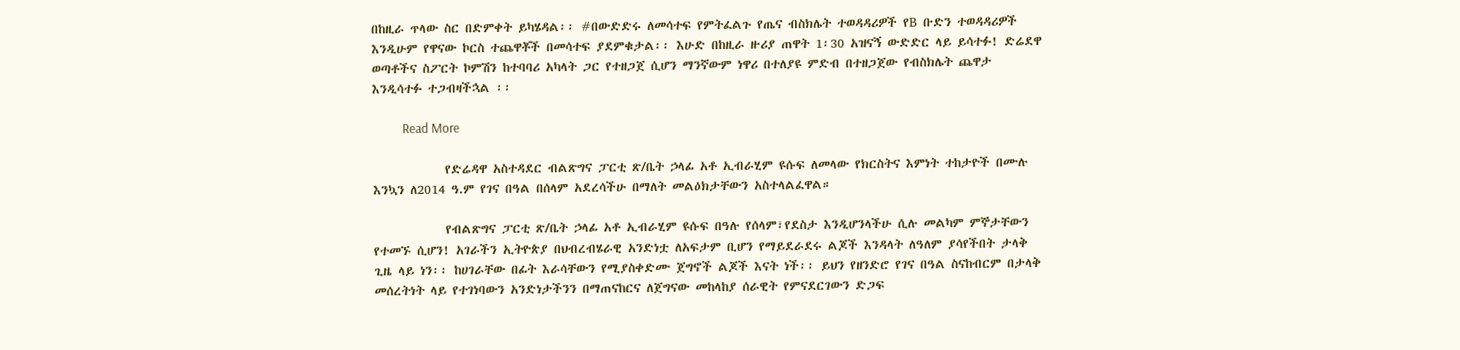በከዚራ ጥላው ስር በድምቀት ይካሄዳል፡፡ #በውድድሩ ለመሳተፍ የምትፈልጉ የጤና ብስክሌት ተወዳዳሪዎች የB ቡድን ተወዳዳሪዎች እንዲሁም የዋናው ኮርስ ተጨዋቾች በመሳተፍ ያደምቁታል፡፡ እሁድ በከዚራ ዙሪያ ጠዋት 1፡30 አዝናኝ ውድድር ላይ ይሳተፉ! ድሬደዋ ወጣቶችና ስፖርት ኮምሽን ከተባባሪ አካላት ጋር የተዘጋጀ ሲሆን ማንኛውም ነዋሪ በተለያዩ ምድብ በተዘጋጀው የብስክሌት ጨዋታ እንዲሳተፉ ተጋብዛችኋል ፡፡

          Read More

            የድሬዳዋ አስተዳደር ብልጽግና ፓርቲ ጽ/ቤት ኃላፊ አቶ ኢብራሂም ዩሱፍ ለመላው የክርስትና እምነት ተከታዮች በሙሉ እንኳን ለ2014 ዓ.ም የገና በዓል በሰላም አደረሳችሁ በማለት መልዕክታቸውን አስተላልፈዋል።

            የብልጽግና ፓርቲ ጽ/ቤት ኃላፊ አቶ ኢብራሂም ዩሱፍ በዓሉ የሰላም፣የደስታ እንዲሆንላችሁ ሲሉ መልካም ምኞታቸውን የተመኙ ሲሆን! አገራችን ኢትዮጵያ በህብረብሄራዊ አንድነቷ ለአፍታም ቢሆን የማይደራደሩ ልጆች እንዳላት ለዓለም ያሳየችበት ታላቅ ጊዜ ላይ ነን፡፡ ከሀገራቸው በፊት እራሳቸውን የሚያስቀድሙ ጀግኖች ልጆች እናት ነች፡፡ ይህን የዘንድሮ የገና በዓል ስናከብርም በታላቅ መሰረትነት ላይ የተገነባውን አንድነታችንን በማጠናከርና ለጀግናው መከላከያ ሰራዊት የምናደርገውን ድጋፍ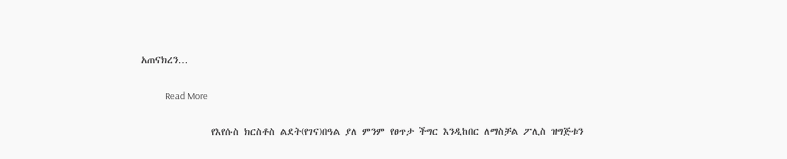አጠናክረን…

            Read More

              የእየሱስ ክርስቶስ ልደት(የገና)በዓል ያለ ምንም የፀጥታ ችግር እንዲከበር ለማስቻል ፖሊስ ዝግጅቱን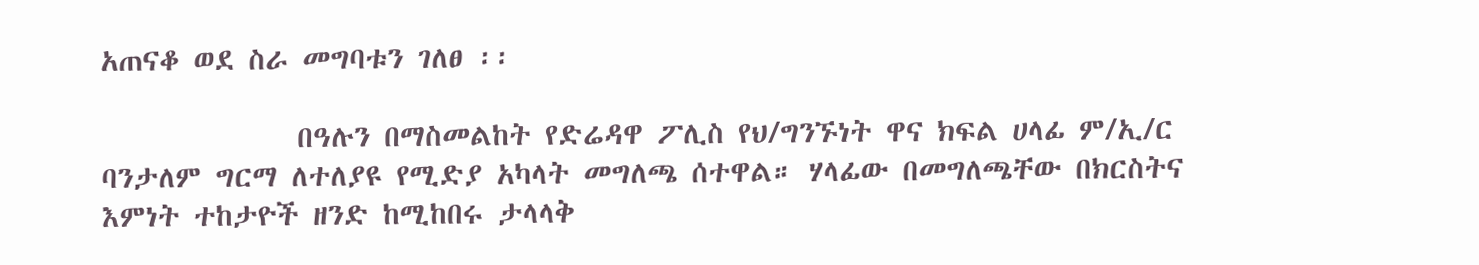አጠናቆ ወደ ስራ መግባቱን ገለፀ ፡፡

              በዓሉን በማስመልከት የድሬዳዋ ፖሊስ የህ/ግንኙነት ዋና ክፍል ሀላፊ ም/ኢ/ር ባንታለም ግርማ ለተለያዩ የሚድያ አካላት መግለጫ ሰተዋል። ሃላፊው በመግለጫቸው በክርስትና እምነት ተከታዮች ዘንድ ከሚከበሩ ታላላቅ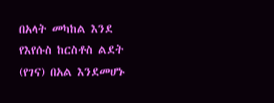በአላት መካከል እንደ የእየሱስ ከርስቶስ ልደት (የገና) በአል እንደመሆኑ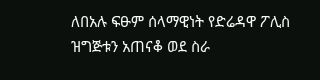ለበአሉ ፍፁም ሰላማዊነት የድሬዳዋ ፖሊስ ዝግጅቱን አጠናቆ ወደ ስራ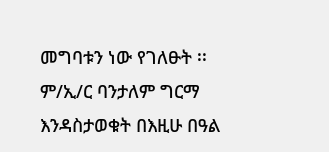መግባቱን ነው የገለፁት ፡፡ ም/ኢ/ር ባንታለም ግርማ እንዳስታወቁት በእዚሁ በዓል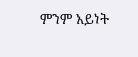ምንም አይነት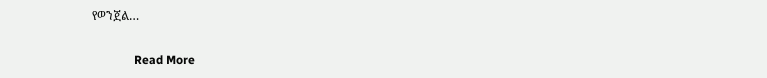የወንጀል…

              Read More